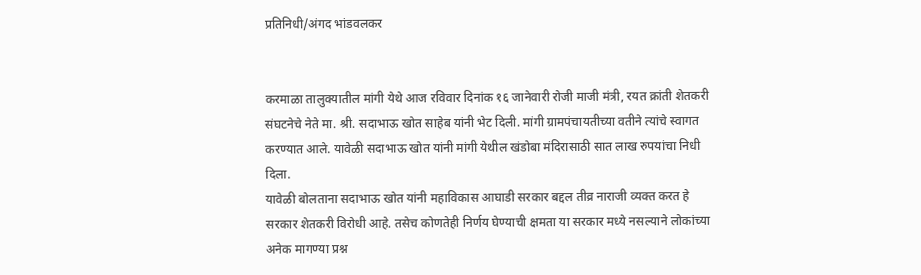प्रतिनिधी/अंगद भांडवलकर


करमाळा तालुक्यातील मांगी येथे आज रविवार दिनांक १६ जानेवारी रोजी माजी मंत्री, रयत क्रांती शेतकरी संघटनेचे नेते मा. श्री. सदाभाऊ खोत साहेब यांनी भेट दिली. मांगी ग्रामपंचायतीच्या वतीने त्यांचे स्वागत करण्यात आले. यावेळी सदाभाऊ खोत यांनी मांगी येथील खंडोबा मंदिरासाठी सात लाख रुपयांचा निधी दिला.
यावेळी बोलताना सदाभाऊ खोत यांनी महाविकास आघाडी सरकार बद्दल तीव्र नाराजी व्यक्त करत हे सरकार शेतकरी विरोधी आहे. तसेच कोणतेही निर्णय घेण्याची क्षमता या सरकार मध्ये नसल्याने लोकांच्या अनेक मागण्या प्रश्न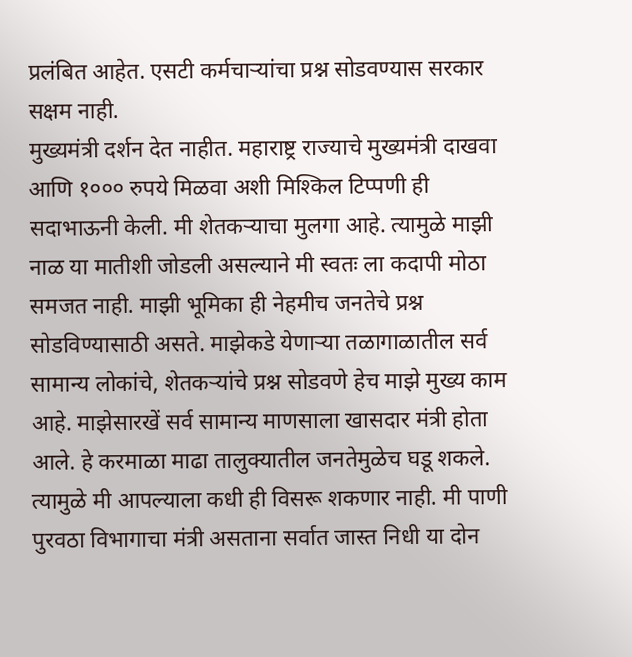प्रलंबित आहेत. एसटी कर्मचाऱ्यांचा प्रश्न सोडवण्यास सरकार सक्षम नाही.
मुख्यमंत्री दर्शन देत नाहीत. महाराष्ट्र राज्याचे मुख्यमंत्री दाखवा आणि १००० रुपये मिळवा अशी मिश्किल टिप्पणी ही सदाभाऊनी केली. मी शेतकऱ्याचा मुलगा आहे. त्यामुळे माझी नाळ या मातीशी जोडली असल्याने मी स्वतः ला कदापी मोठा समजत नाही. माझी भूमिका ही नेहमीच जनतेचे प्रश्न सोडविण्यासाठी असते. माझेकडे येणाऱ्या तळागाळातील सर्व सामान्य लोकांचे, शेतकऱ्यांचे प्रश्न सोडवणे हेच माझे मुख्य काम आहे. माझेसारखें सर्व सामान्य माणसाला खासदार मंत्री होता आले. हे करमाळा माढा तालुक्यातील जनतेमुळेच घडू शकले. त्यामुळे मी आपल्याला कधी ही विसरू शकणार नाही. मी पाणी पुरवठा विभागाचा मंत्री असताना सर्वात जास्त निधी या दोन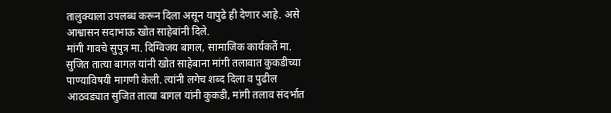तालुक्याला उपलब्ध करून दिला असून यापुढे ही देणार आहे. असे आश्वासन सदाभाऊ खोत साहेबांनी दिले.
मांगी गावचे सुपुत्र मा. दिग्विजय बागल, सामाजिक कार्यकर्ते मा. सुजित तात्या बागल यांनी खोत साहेबाना मांगी तलावात कुकडीच्या पाण्याविषयी मागणी केली. त्यांनी लगेच शब्द दिला व पुढील आठवड्यात सुजित तात्या बागल यांनी कुकडी, मांगी तलाव संदर्भात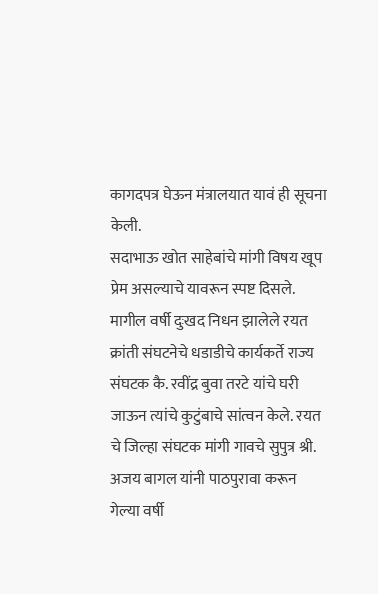कागदपत्र घेऊन मंत्रालयात यावं ही सूचना केली.
सदाभाऊ खोत साहेबांचे मांगी विषय खूप प्रेम असल्याचे यावरून स्पष्ट दिसले. मागील वर्षी दुःखद निधन झालेले रयत क्रांती संघटनेचे धडाडीचे कार्यकर्ते राज्य संघटक कै. रवींद्र बुवा तरटे यांचे घरी जाऊन त्यांचे कुटुंबाचे सांत्वन केले. रयत चे जिल्हा संघटक मांगी गावचे सुपुत्र श्री. अजय बागल यांनी पाठपुरावा करून गेल्या वर्षी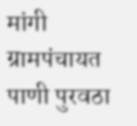मांगी ग्रामपंचायत पाणी पुरवठा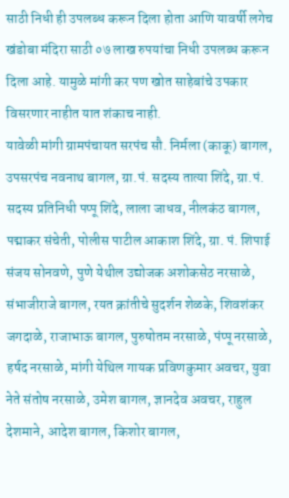साठी निधी ही उपलब्ध करून दिला होता आणि यावर्षी लगेच खंडोबा मंदिरा साठी ०७ लाख रुपयांचा निधी उपलब्ध करून दिला आहे. यामुळे मांगी कर पण खोत साहेबांचे उपकार विसरणार नाहीत यात शंकाच नाही.
यावेळी मांगी ग्रामपंचायत सरपंच सौ. निर्मला (काकू) बागल, उपसरपंच नवनाथ बागल, ग्रा.पं. सदस्य तात्या शिंदे, ग्रा.पं. सदस्य प्रतिनिधी पप्पू शिंदे, लाला जाधव, नीलकंठ बागल, पद्माकर संचेती, पोलीस पाटील आकाश शिंदे, ग्रा. पं. शिपाई संजय सोनवणे, पुणे येथील उद्योजक अशोकसेठ नरसाळे, संभाजीराजे बागल, रयत क्रांतीचे सुदर्शन शेळके, शिवशंकर जगदाळे, राजाभाऊ बागल, पुरुषोतम नरसाळे, पंप्पू नरसाळे, हर्षद नरसाळे, मांगी येथिल गायक प्रविणकुमार अवचर, युवा नेते संतोष नरसाळे, उमेश बागल, ज्ञानदेव अवचर, राहुल देशमाने, आदेश बागल, किशोर बागल,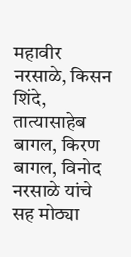महावीर नरसाळे, किसन शिंदे, तात्यासाहेब बागल, किरण बागल, विनोद नरसाळे यांचे सह मोठ्या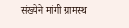संख्येने मांगी ग्रामस्थ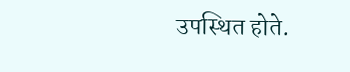उपस्थित होते.